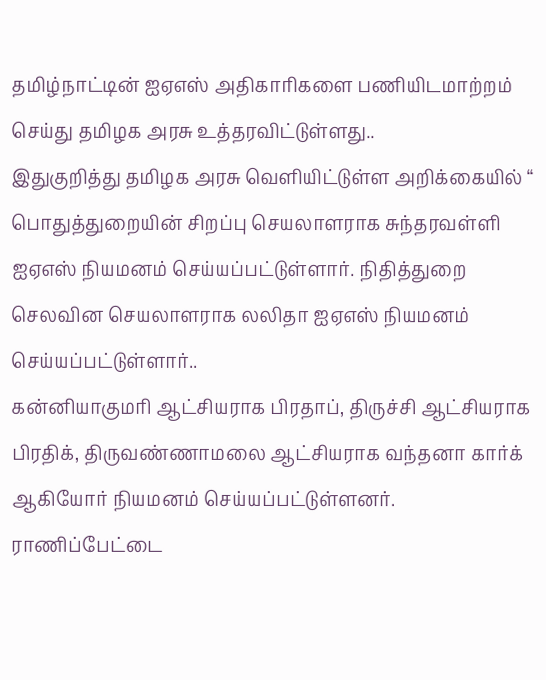தமிழ்நாட்டின் ஐஏஎஸ் அதிகாரிகளை பணியிடமாற்றம் செய்து தமிழக அரசு உத்தரவிட்டுள்ளது..
இதுகுறித்து தமிழக அரசு வெளியிட்டுள்ள அறிக்கையில் “ பொதுத்துறையின் சிறப்பு செயலாளராக சுந்தரவள்ளி ஐஏஎஸ் நியமனம் செய்யப்பட்டுள்ளார். நிதித்துறை செலவின செயலாளராக லலிதா ஐஏஎஸ் நியமனம் செய்யப்பட்டுள்ளார்..
கன்னியாகுமரி ஆட்சியராக பிரதாப், திருச்சி ஆட்சியராக பிரதிக், திருவண்ணாமலை ஆட்சியராக வந்தனா கார்க் ஆகியோர் நியமனம் செய்யப்பட்டுள்ளனர். ராணிப்பேட்டை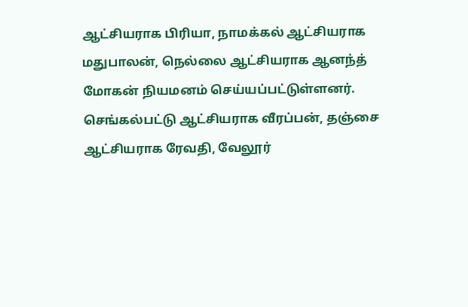ஆட்சியராக பிரியா, நாமக்கல் ஆட்சியராக மதுபாலன், நெல்லை ஆட்சியராக ஆனந்த் மோகன் நியமனம் செய்யப்பட்டுள்ளனர்.
செங்கல்பட்டு ஆட்சியராக வீரப்பன், தஞ்சை ஆட்சியராக ரேவதி, வேலூர்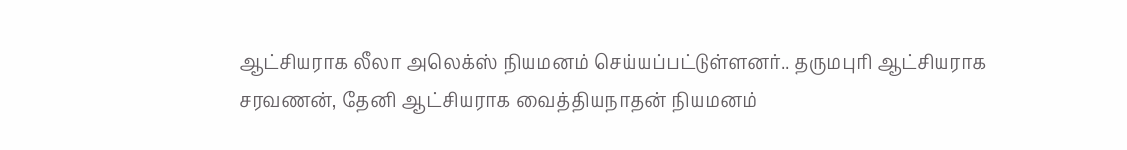ஆட்சியராக லீலா அலெக்ஸ் நியமனம் செய்யப்பட்டுள்ளனர்.. தருமபுரி ஆட்சியராக சரவணன், தேனி ஆட்சியராக வைத்தியநாதன் நியமனம்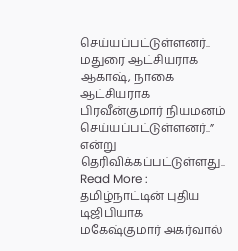செய்யப்பட்டுள்ளனர்.. மதுரை ஆட்சியராக ஆகாஷ், நாகை ஆட்சியராக பிரவீன்குமார் நியமனம் செய்யப்பட்டுள்ளனர்..” என்று தெரிவிக்கப்பட்டுள்ளது..
Read More : தமிழ்நாட்டின் புதிய டிஜிபியாக மகேஷ்குமார் அகர்வால்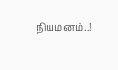நியமனம்..!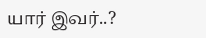யார் இவர்..?